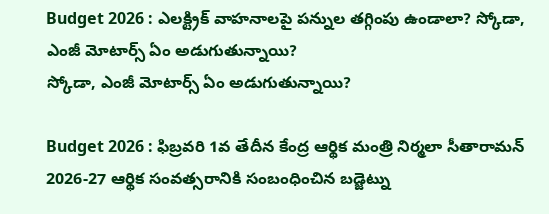Budget 2026 : ఎలక్ట్రిక్ వాహనాలపై పన్నుల తగ్గింపు ఉండాలా? స్కోడా, ఎంజీ మోటార్స్ ఏం అడుగుతున్నాయి?
స్కోడా, ఎంజీ మోటార్స్ ఏం అడుగుతున్నాయి?

Budget 2026 : ఫిబ్రవరి 1వ తేదీన కేంద్ర ఆర్థిక మంత్రి నిర్మలా సీతారామన్ 2026-27 ఆర్థిక సంవత్సరానికి సంబంధించిన బడ్జెట్ను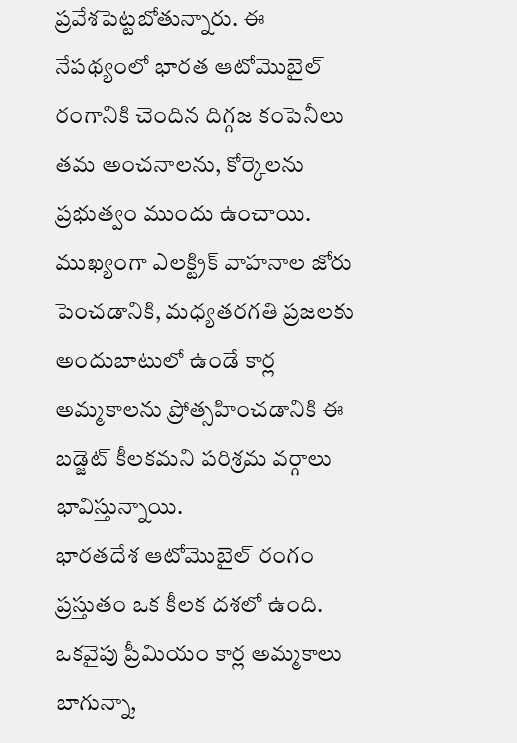ప్రవేశపెట్టబోతున్నారు. ఈ నేపథ్యంలో భారత ఆటోమొబైల్ రంగానికి చెందిన దిగ్గజ కంపెనీలు తమ అంచనాలను, కోర్కెలను ప్రభుత్వం ముందు ఉంచాయి. ముఖ్యంగా ఎలక్ట్రిక్ వాహనాల జోరు పెంచడానికి, మధ్యతరగతి ప్రజలకు అందుబాటులో ఉండే కార్ల అమ్మకాలను ప్రోత్సహించడానికి ఈ బడ్జెట్ కీలకమని పరిశ్రమ వర్గాలు భావిస్తున్నాయి.
భారతదేశ ఆటోమొబైల్ రంగం ప్రస్తుతం ఒక కీలక దశలో ఉంది. ఒకవైపు ప్రీమియం కార్ల అమ్మకాలు బాగున్నా,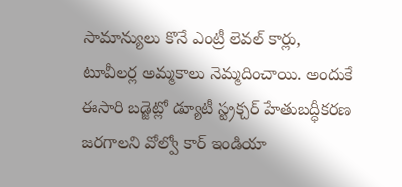సామాన్యులు కొనే ఎంట్రీ లెవల్ కార్లు, టూవీలర్ల అమ్మకాలు నెమ్మదించాయి. అందుకే ఈసారి బడ్జెట్లో డ్యూటీ స్ట్రక్చర్ హేతుబద్ధీకరణ జరగాలని వోల్వో కార్ ఇండియా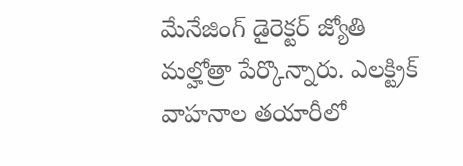మేనేజింగ్ డైరెక్టర్ జ్యోతి మల్హోత్రా పేర్కొన్నారు. ఎలక్ట్రిక్ వాహనాల తయారీలో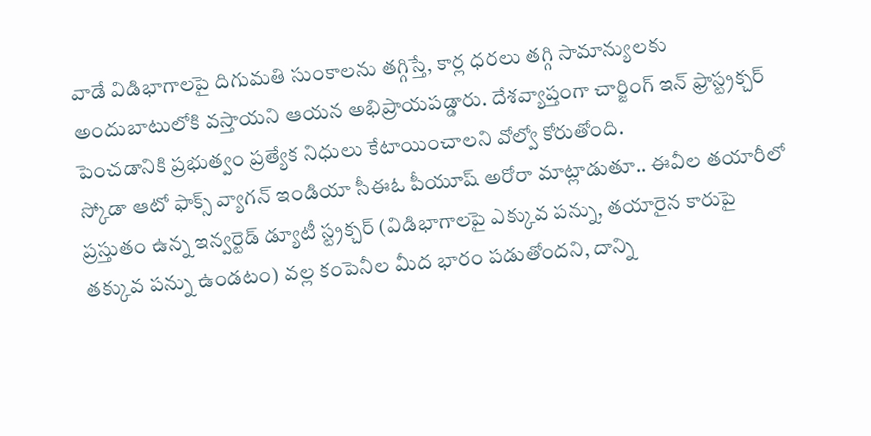వాడే విడిభాగాలపై దిగుమతి సుంకాలను తగ్గిస్తే, కార్ల ధరలు తగ్గి సామాన్యులకు అందుబాటులోకి వస్తాయని ఆయన అభిప్రాయపడ్డారు. దేశవ్యాప్తంగా చార్జింగ్ ఇన్ ఫ్రాస్ట్రక్చర్ పెంచడానికి ప్రభుత్వం ప్రత్యేక నిధులు కేటాయించాలని వోల్వో కోరుతోంది.
స్కోడా ఆటో ఫాక్స్ వ్యాగన్ ఇండియా సీఈఓ పీయూష్ అరోరా మాట్లాడుతూ.. ఈవీల తయారీలో ప్రస్తుతం ఉన్న ఇన్వర్టెడ్ డ్యూటీ స్ట్రక్చర్ (విడిభాగాలపై ఎక్కువ పన్ను, తయారైన కారుపై తక్కువ పన్ను ఉండటం) వల్ల కంపెనీల మీద భారం పడుతోందని, దాన్ని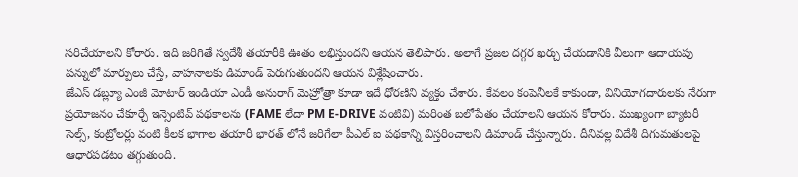సరిచేయాలని కోరారు. ఇది జరిగితే స్వదేశీ తయారీకి ఊతం లభిస్తుందని ఆయన తెలిపారు. అలాగే ప్రజల దగ్గర ఖర్చు చేయడానికి వీలుగా ఆదాయపు పన్నులో మార్పులు చేస్తే, వాహనాలకు డిమాండ్ పెరుగుతుందని ఆయన విశ్లేషించారు.
జేఎస్ డబ్ల్యూ ఎంజీ మోటార్ ఇండియా ఎండీ అనురాగ్ మెహ్రోత్రా కూడా ఇదే ధోరణిని వ్యక్తం చేశారు. కేవలం కంపెనీలకే కాకుండా, వినియోగదారులకు నేరుగా ప్రయోజనం చేకూర్చే ఇన్సెంటివ్ పథకాలను (FAME లేదా PM E-DRIVE వంటివి) మరింత బలోపేతం చేయాలని ఆయన కోరారు. ముఖ్యంగా బ్యాటరీ సెల్స్, కంట్రోలర్లు వంటి కీలక భాగాల తయారీ భారత్ లోనే జరిగేలా పీఎల్ ఐ పథకాన్ని విస్తరించాలని డిమాండ్ చేస్తున్నారు. దీనివల్ల విదేశీ దిగుమతులపై ఆధారపడటం తగ్గుతుంది.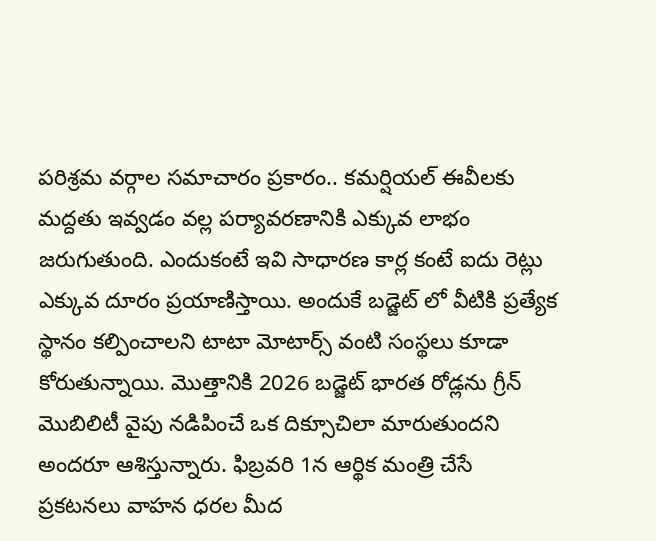పరిశ్రమ వర్గాల సమాచారం ప్రకారం.. కమర్షియల్ ఈవీలకు మద్దతు ఇవ్వడం వల్ల పర్యావరణానికి ఎక్కువ లాభం జరుగుతుంది. ఎందుకంటే ఇవి సాధారణ కార్ల కంటే ఐదు రెట్లు ఎక్కువ దూరం ప్రయాణిస్తాయి. అందుకే బడ్జెట్ లో వీటికి ప్రత్యేక స్థానం కల్పించాలని టాటా మోటార్స్ వంటి సంస్థలు కూడా కోరుతున్నాయి. మొత్తానికి 2026 బడ్జెట్ భారత రోడ్లను గ్రీన్ మొబిలిటీ వైపు నడిపించే ఒక దిక్సూచిలా మారుతుందని అందరూ ఆశిస్తున్నారు. ఫిబ్రవరి 1న ఆర్థిక మంత్రి చేసే ప్రకటనలు వాహన ధరల మీద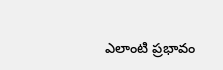ఎలాంటి ప్రభావం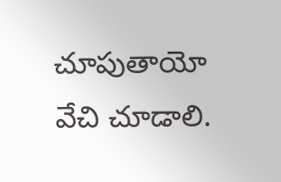చూపుతాయో వేచి చూడాలి.